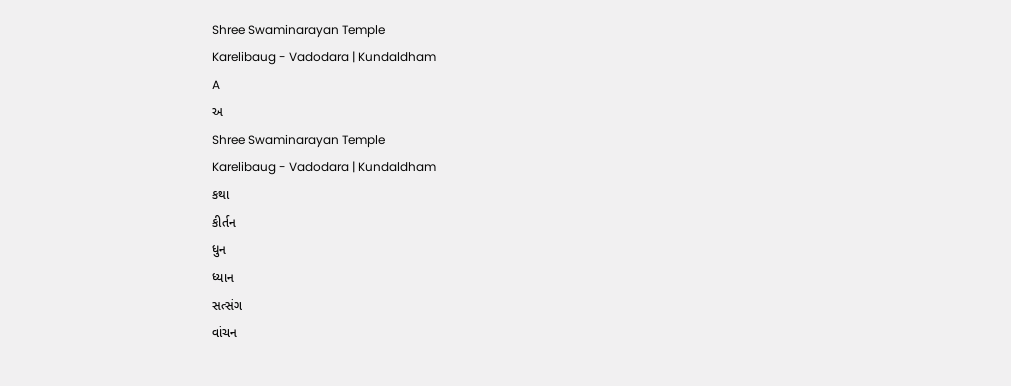Shree Swaminarayan Temple
Karelibaug - Vadodara | Kundaldham
A
અ
Shree Swaminarayan Temple
Karelibaug - Vadodara | Kundaldham
કથા
કીર્તન
ધુન
ધ્યાન
સત્સંગ
વાંચન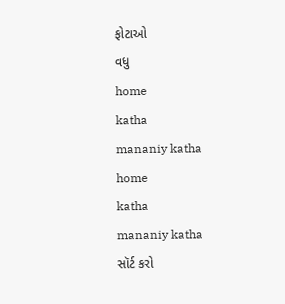ફોટાઓ
વધુ
home
katha
mananiy katha
home
katha
mananiy katha
સૉર્ટ કરો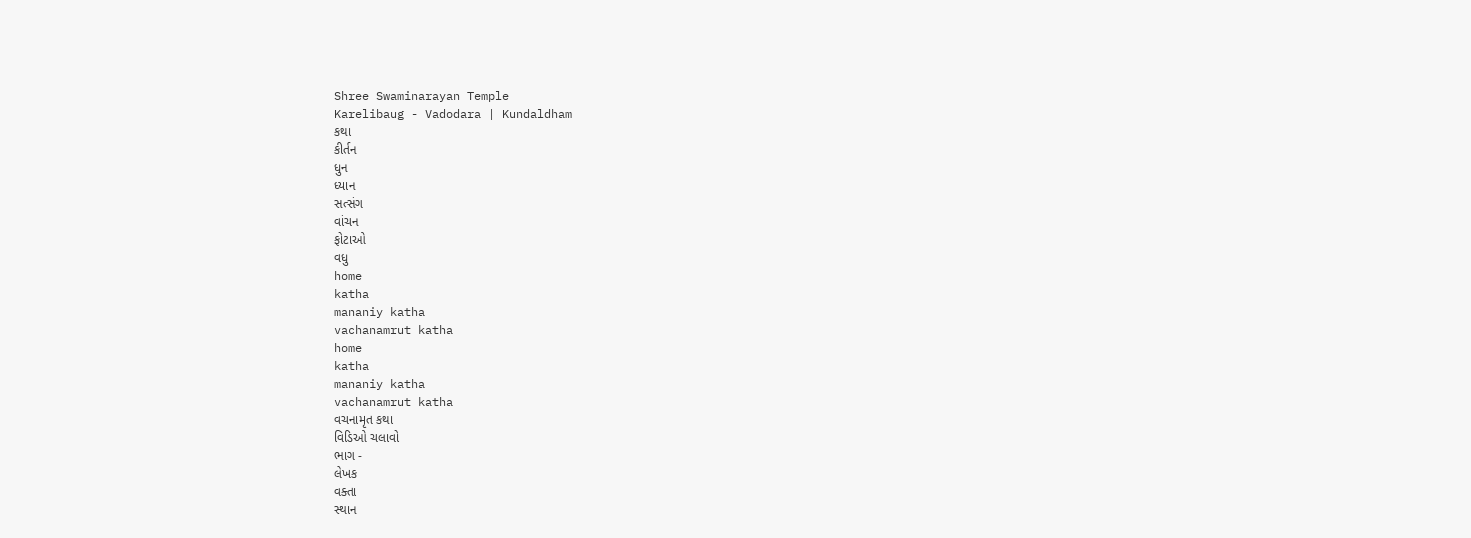Shree Swaminarayan Temple
Karelibaug - Vadodara | Kundaldham
કથા
કીર્તન
ધુન
ધ્યાન
સત્સંગ
વાંચન
ફોટાઓ
વધુ
home
katha
mananiy katha
vachanamrut katha
home
katha
mananiy katha
vachanamrut katha
વચનામૃત કથા
વિડિઓ ચલાવો
ભાગ -
લેખક
વક્તા
સ્થાન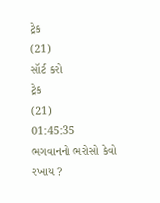ટ્રેક
(21)
સૉર્ટ કરો
ટ્રેક
(21)
01:45:35
ભગવાનનો ભરોસો કેવો રખાય ?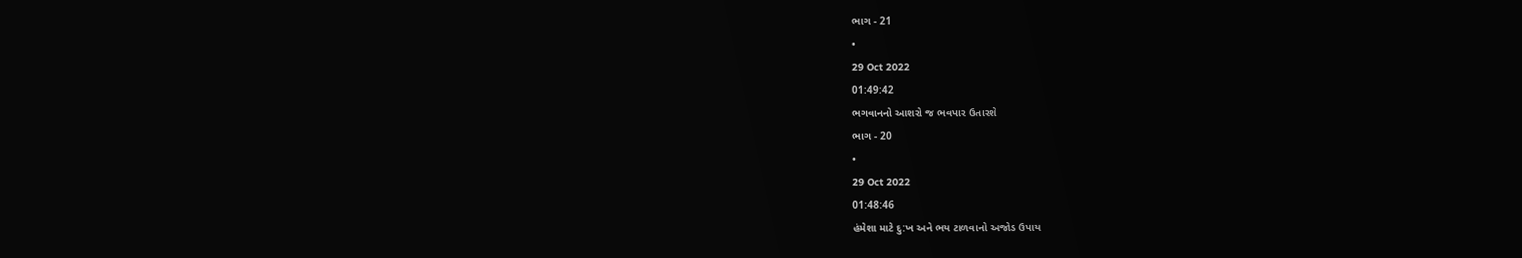ભાગ - 21
•
29 Oct 2022
01:49:42
ભગવાનનો આશરો જ ભવપાર ઉતારશે
ભાગ - 20
•
29 Oct 2022
01:48:46
હંમેશા માટે દુ:ખ અને ભય ટાળવાનો અજોડ ઉપાય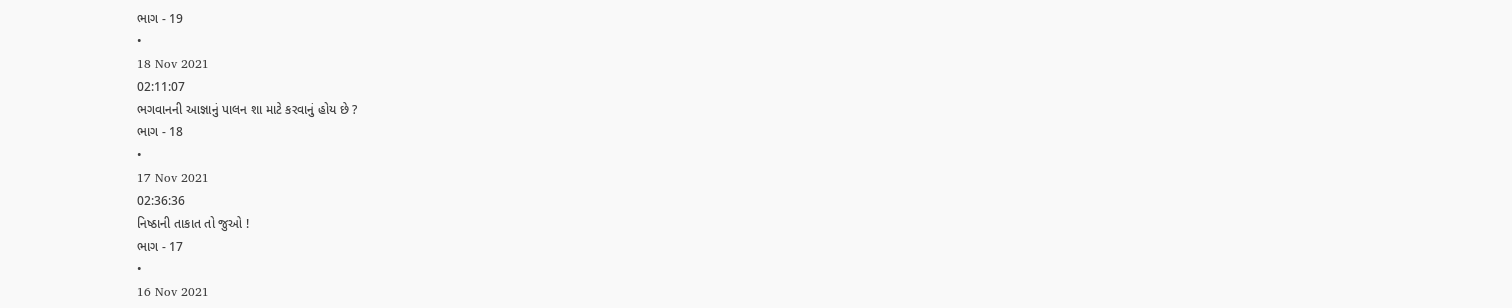ભાગ - 19
•
18 Nov 2021
02:11:07
ભગવાનની આજ્ઞાનું પાલન શા માટે કરવાનું હોય છે ?
ભાગ - 18
•
17 Nov 2021
02:36:36
નિષ્ઠાની તાકાત તો જુઓ !
ભાગ - 17
•
16 Nov 2021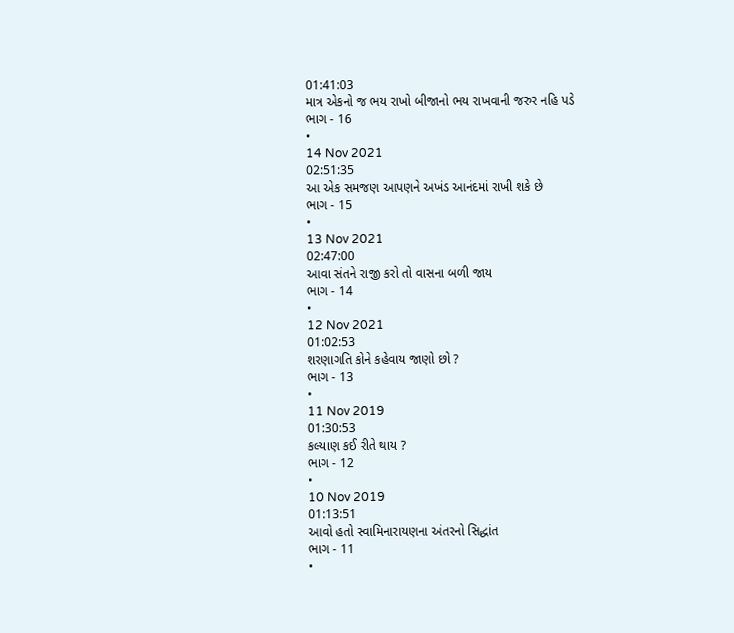01:41:03
માત્ર એકનો જ ભય રાખો બીજાનો ભય રાખવાની જરુર નહિ પડે
ભાગ - 16
•
14 Nov 2021
02:51:35
આ એક સમજણ આપણને અખંડ આનંદમાં રાખી શકે છે
ભાગ - 15
•
13 Nov 2021
02:47:00
આવા સંતને રાજી કરો તો વાસના બળી જાય
ભાગ - 14
•
12 Nov 2021
01:02:53
શરણાગતિ કોને કહેવાય જાણો છો ?
ભાગ - 13
•
11 Nov 2019
01:30:53
કલ્યાણ કઈ રીતે થાય ?
ભાગ - 12
•
10 Nov 2019
01:13:51
આવો હતો સ્વામિનારાયણના અંતરનો સિદ્ધાંત
ભાગ - 11
•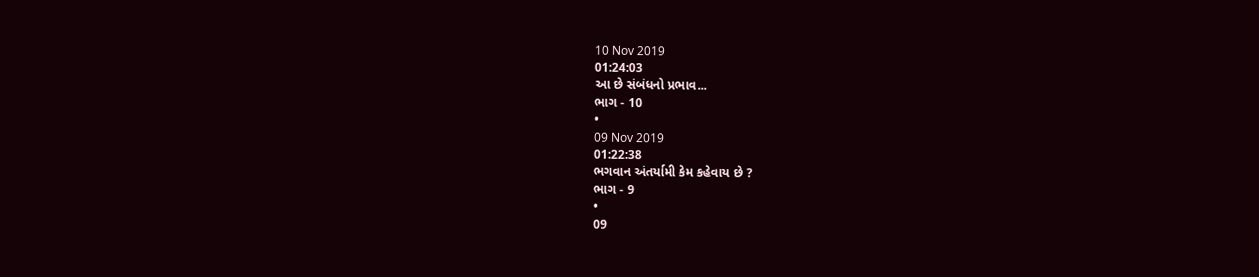10 Nov 2019
01:24:03
આ છે સંબંધનો પ્રભાવ...
ભાગ - 10
•
09 Nov 2019
01:22:38
ભગવાન અંતર્યામી કેમ કહેવાય છે ?
ભાગ - 9
•
09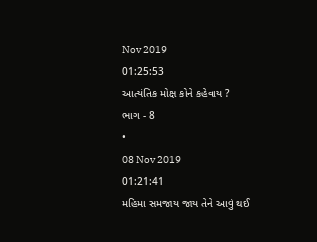Nov 2019
01:25:53
આત્યંતિક મોક્ષ કોને કહેવાય ?
ભાગ - 8
•
08 Nov 2019
01:21:41
મહિમા સમજાય જાય તેને આવું થઈ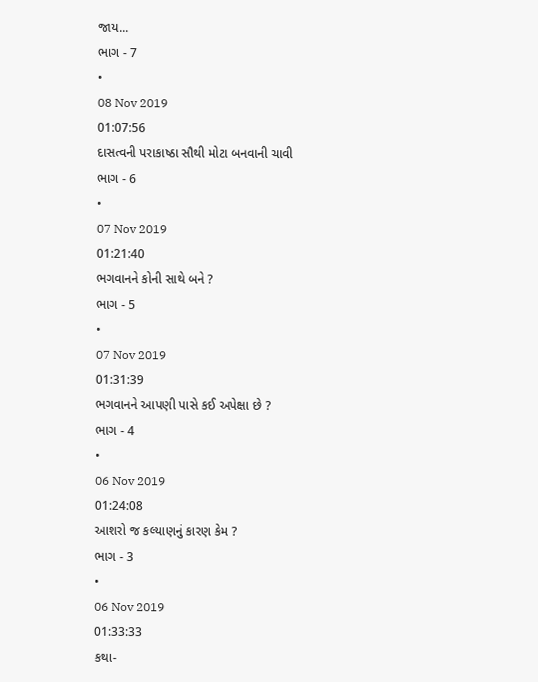જાય...
ભાગ - 7
•
08 Nov 2019
01:07:56
દાસત્વની પરાકાષ્ઠા સૌથી મોટા બનવાની ચાવી
ભાગ - 6
•
07 Nov 2019
01:21:40
ભગવાનને કોની સાથે બને ?
ભાગ - 5
•
07 Nov 2019
01:31:39
ભગવાનને આપણી પાસે કઈ અપેક્ષા છે ?
ભાગ - 4
•
06 Nov 2019
01:24:08
આશરો જ કલ્યાણનું કારણ કેમ ?
ભાગ - 3
•
06 Nov 2019
01:33:33
કથા-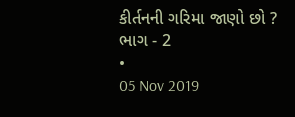કીર્તનની ગરિમા જાણો છો ?
ભાગ - 2
•
05 Nov 2019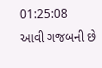01:25:08
આવી ગજબની છે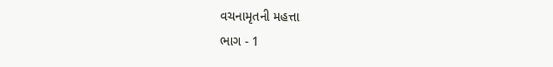વચનામૃતની મહત્તા
ભાગ - 1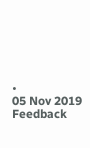•
05 Nov 2019
Feedback